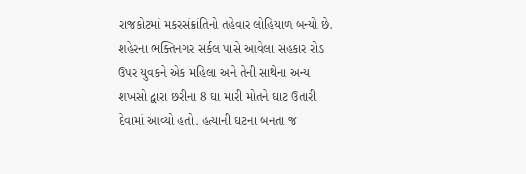રાજકોટમાં મકરસંક્રાંતિનો તહેવાર લોહિયાળ બન્યો છે. શહેરના ભક્તિનગર સર્કલ પાસે આવેલા સહકાર રોડ ઉપર યુવકને એક મહિલા અને તેની સાથેના અન્ય શખસો દ્વારા છરીના 8 ઘા મારી મોતને ઘાટ ઉતારી દેવામાં આવ્યો હતો. હત્યાની ઘટના બનતા જ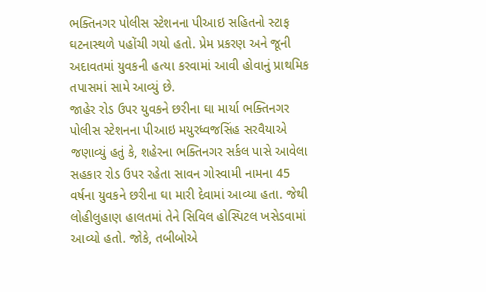ભક્તિનગર પોલીસ સ્ટેશનના પીઆઇ સહિતનો સ્ટાફ ઘટનાસ્થળે પહોંચી ગયો હતો. પ્રેમ પ્રકરણ અને જૂની અદાવતમાં યુવકની હત્યા કરવામાં આવી હોવાનું પ્રાથમિક તપાસમાં સામે આવ્યું છે.
જાહેર રોડ ઉપર યુવકને છરીના ઘા માર્યા ભક્તિનગર પોલીસ સ્ટેશનના પીઆઇ મયુરધ્વજસિંહ સરવૈયાએ જણાવ્યું હતું કે, શહેરના ભક્તિનગર સર્કલ પાસે આવેલા સહકાર રોડ ઉપર રહેતા સાવન ગોસ્વામી નામના 45 વર્ષના યુવકને છરીના ઘા મારી દેવામાં આવ્યા હતા. જેથી લોહીલુહાણ હાલતમાં તેને સિવિલ હોસ્પિટલ ખસેડવામાં આવ્યો હતો. જોકે, તબીબોએ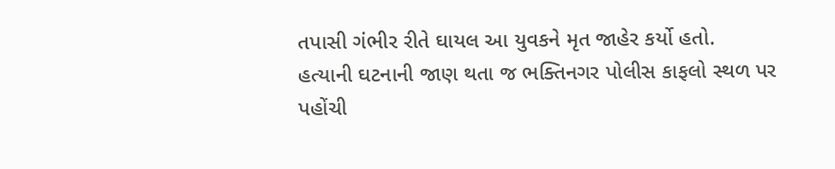તપાસી ગંભીર રીતે ઘાયલ આ યુવકને મૃત જાહેર કર્યો હતો.
હત્યાની ઘટનાની જાણ થતા જ ભક્તિનગર પોલીસ કાફલો સ્થળ પર પહોંચી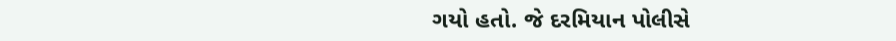ગયો હતો. જે દરમિયાન પોલીસે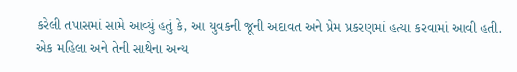કરેલી તપાસમાં સામે આવ્યું હતું કે, આ યુવકની જૂની અદાવત અને પ્રેમ પ્રકરણમાં હત્યા કરવામાં આવી હતી. એક મહિલા અને તેની સાથેના અન્ય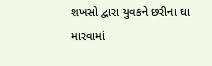શખસો દ્વારા યુવકને છરીના ઘા મારવામાં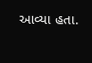આવ્યા હતા.